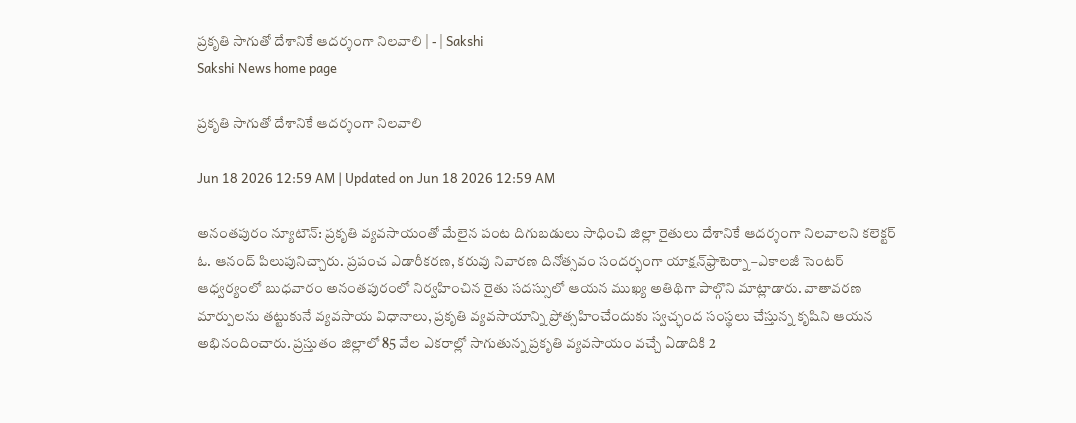ప్రకృతి సాగుతో దేశానికే ఆదర్శంగా నిలవాలి | - | Sakshi
Sakshi News home page

ప్రకృతి సాగుతో దేశానికే ఆదర్శంగా నిలవాలి

Jun 18 2026 12:59 AM | Updated on Jun 18 2026 12:59 AM

అనంతపురం న్యూటౌన్‌: ప్రకృతి వ్యవసాయంతో మేలైన పంట దిగుబడులు సాధించి జిల్లా రైతులు దేశానికే ఆదర్శంగా నిలవాలని కలెక్టర్‌ ఓ. ఆనంద్‌ పిలుపునిచ్చారు. ప్రపంచ ఎడారీకరణ, కరువు నివారణ దినోత్సవం సందర్భంగా యాక్షన్‌ఫ్రాటెర్నా –ఎకాలజీ సెంటర్‌ ఆధ్వర్యంలో బుధవారం అనంతపురంలో నిర్వహించిన రైతు సదస్సులో ఆయన ముఖ్య అతిథిగా పాల్గొని మాట్లాడారు. వాతావరణ మార్పులను తట్టుకునే వ్యవసాయ విధానాలు, ప్రకృతి వ్యవసాయాన్ని ప్రోత్సహించేందుకు స్వచ్ఛంద సంస్థలు చేస్తున్న కృషిని ఆయన అభినందించారు. ప్రస్తుతం జిల్లాలో 85 వేల ఎకరాల్లో సాగుతున్న ప్రకృతి వ్యవసాయం వచ్చే ఏడాదికి 2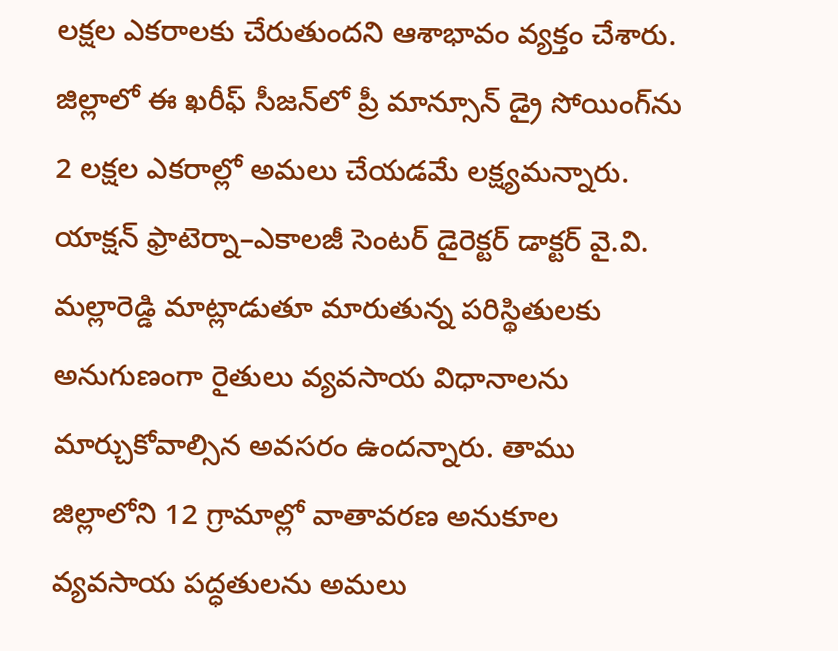లక్షల ఎకరాలకు చేరుతుందని ఆశాభావం వ్యక్తం చేశారు. జిల్లాలో ఈ ఖరీఫ్‌ సీజన్‌లో ప్రీ మాన్సూన్‌ డ్రై సోయింగ్‌ను 2 లక్షల ఎకరాల్లో అమలు చేయడమే లక్ష్యమన్నారు. యాక్షన్‌ ఫ్రాటెర్నా–ఎకాలజీ సెంటర్‌ డైరెక్టర్‌ డాక్టర్‌ వై.వి. మల్లారెడ్డి మాట్లాడుతూ మారుతున్న పరిస్థితులకు అనుగుణంగా రైతులు వ్యవసాయ విధానాలను మార్చుకోవాల్సిన అవసరం ఉందన్నారు. తాము జిల్లాలోని 12 గ్రామాల్లో వాతావరణ అనుకూల వ్యవసాయ పద్ధతులను అమలు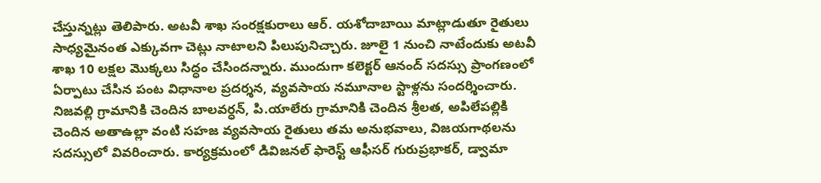చేస్తున్నట్లు తెలిపారు. అటవీ శాఖ సంరక్షకురాలు ఆర్‌. యశోదాబాయి మాట్లాడుతూ రైతులు సాధ్యమైనంత ఎక్కువగా చెట్లు నాటాలని పిలుపునిచ్చారు. జూలై 1 నుంచి నాటేందుకు అటవీ శాఖ 10 లక్షల మొక్కలు సిద్ధం చేసిందన్నారు. ముందుగా కలెక్టర్‌ ఆనంద్‌ సదస్సు ప్రాంగణంలో ఏర్పాటు చేసిన పంట విధానాల ప్రదర్శన, వ్యవసాయ నమూనాల స్టాళ్లను సందర్శించారు. నిజవల్లి గ్రామానికి చెందిన బాలవర్ధన్‌, పి.యాలేరు గ్రామానికి చెందిన శ్రీలత, అపిలేపల్లికి చెందిన అతాఉల్లా వంటి సహజ వ్యవసాయ రైతులు తమ అనుభవాలు, విజయగాథలను సదస్సులో వివరించారు. కార్యక్రమంలో డివిజనల్‌ ఫారెస్ట్‌ ఆఫీసర్‌ గురుప్రభాకర్‌, డ్వామా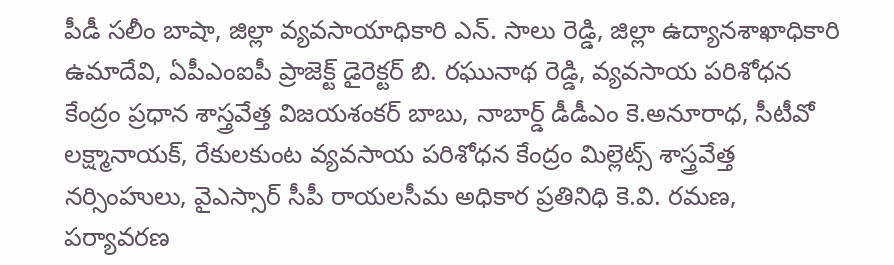పీడీ సలీం బాషా, జిల్లా వ్యవసాయాధికారి ఎన్‌. సాలు రెడ్డి, జిల్లా ఉద్యానశాఖాధికారి ఉమాదేవి, ఏపీఎంఐపీ ప్రాజెక్ట్‌ డైరెక్టర్‌ బి. రఘునాథ రెడ్డి, వ్యవసాయ పరిశోధన కేంద్రం ప్రధాన శాస్త్రవేత్త విజయశంకర్‌ బాబు, నాబార్డ్‌ డీడీఎం కె.అనూరాధ, సీటీవో లక్ష్మానాయక్‌, రేకులకుంట వ్యవసాయ పరిశోధన కేంద్రం మిల్లెట్స్‌ శాస్త్రవేత్త నర్సింహులు, వైఎస్సార్‌ సీపీ రాయలసీమ అధికార ప్రతినిధి కె.వి. రమణ, పర్యావరణ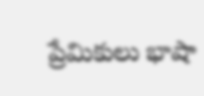ప్రేమికులు భాషా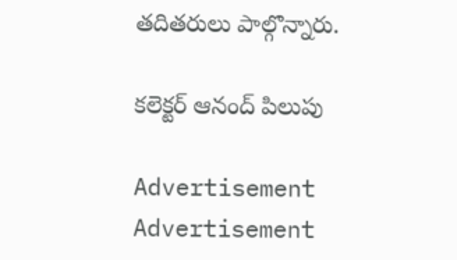తదితరులు పాల్గొన్నారు.

కలెక్టర్‌ ఆనంద్‌ పిలుపు

Advertisement
Advertisement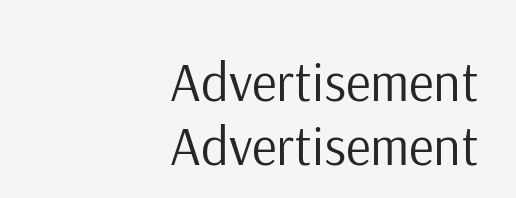Advertisement
Advertisement